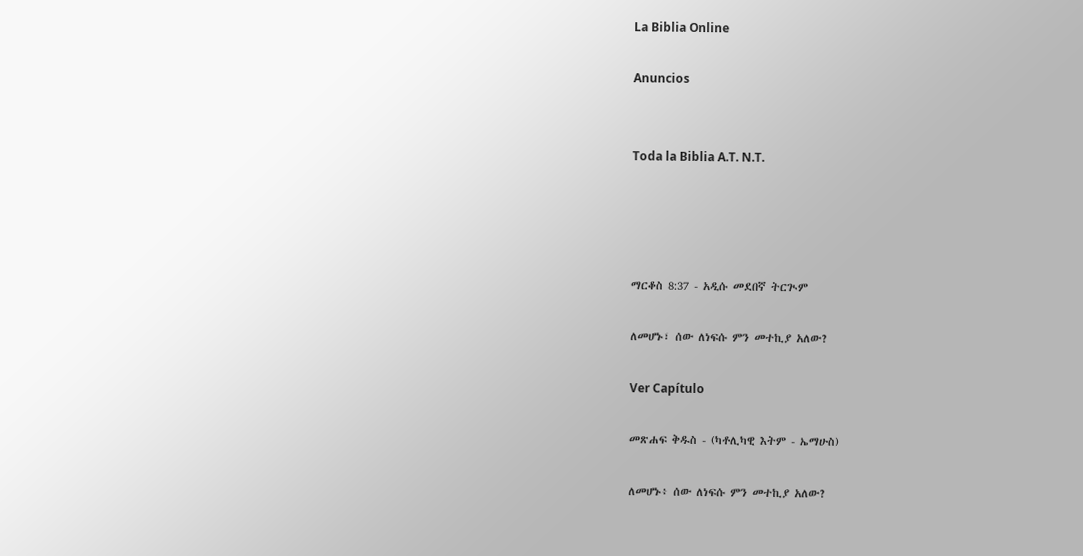La Biblia Online

Anuncios


Toda la Biblia A.T. N.T.




ማርቆስ 8:37 - አዲሱ መደበኛ ትርጒም

ለመሆኑ፣ ሰው ለነፍሱ ምን መተኪያ አለው?

Ver Capítulo

መጽሐፍ ቅዱስ - (ካቶሊካዊ እትም - ኤማሁስ)

ለመሆኑ፥ ሰው ለነፍሱ ምን መተኪያ አለው?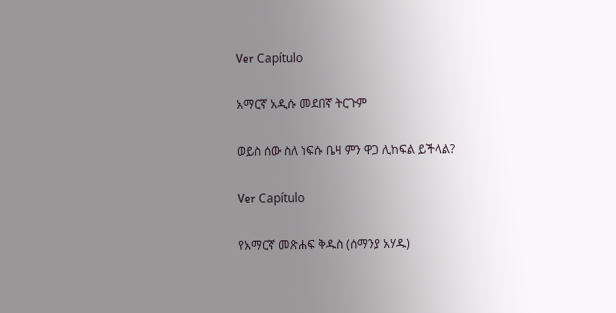Ver Capítulo

አማርኛ አዲሱ መደበኛ ትርጉም

ወይስ ሰው ስለ ነፍሱ ቤዛ ምን ዋጋ ሊከፍል ይችላል?

Ver Capítulo

የአማርኛ መጽሐፍ ቅዱስ (ሰማንያ አሃዱ)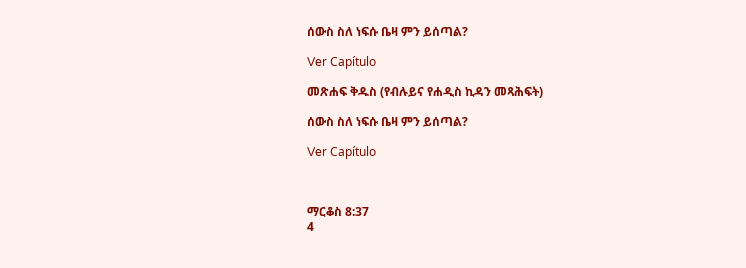ሰውስ ስለ ነፍሱ ቤዛ ምን ይሰጣል?

Ver Capítulo

መጽሐፍ ቅዱስ (የብሉይና የሐዲስ ኪዳን መጻሕፍት)

ሰውስ ስለ ነፍሱ ቤዛ ምን ይሰጣል?

Ver Capítulo



ማርቆስ 8:37
4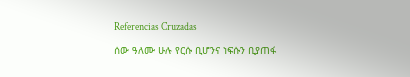Referencias Cruzadas

ሰው ዓለሙ ሁሉ የርሱ ቢሆንና ነፍሱን ቢያጠፋ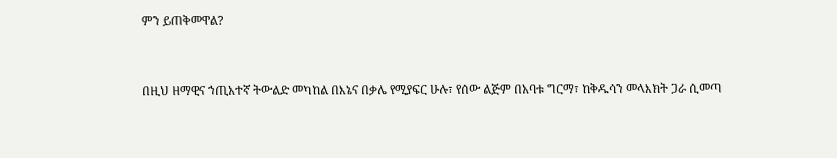ምን ይጠቅመዋል?


በዚህ ዘማዊና ኀጢአተኛ ትውልድ መካከል በእኔና በቃሌ የሚያፍር ሁሉ፣ የሰው ልጅም በአባቱ ግርማ፣ ከቅዱሳን መላእክት ጋራ ሲመጣ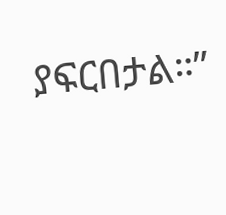ያፍርበታል።”